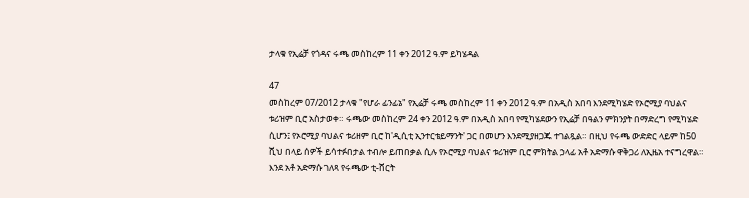ታላቁ የኢሬቻ የጎዳና ሩጫ መስከረም 11 ቀን 2012 ዓ.ም ይካሄዳል

47
መስከረም 07/2012 ታላቁ "የሆራ ፊንፊኔ" የኢሬቻ ሩጫ መስከረም 11 ቀን 2012 ዓ.ም በአዲስ አበባ እንደሚካሄድ የኦሮሚያ ባህልና ቱሪዝም ቢሮ አስታወቀ። ሩጫው መስከረም 24 ቀን 2012 ዓ.ም በአዲስ አበባ የሚካሄደውን የኢሬቻ በዓልን ምክንያት በማድረግ የሚካሄድ ሲሆን፤ የኦሮሚያ ባህልና ቱሪዘም ቢሮ ከ'ዲሲቲ ኢንተርቴይማንት' ጋር በመሆን እንደሚያዘጋጁ ተገልጿል። በዚህ የሩጫ ውድድር ላይም ከ50 ሺህ በላይ ሰዎች ይሳተፉበታል ተብሎ ይጠበቃል ሲሉ የኦሮሚያ ባህልና ቱሪዝም ቢሮ ምክትል ኃላፊ አቶ አድማሱ ዋቅጋሪ ለኢዜአ ተናግረዋል። እንደ አቶ አድማሱ ገለጻ የሩጫው ቲ-ሸርት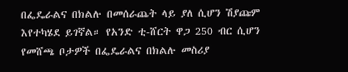በፌዴራልና በክልሉ በመሰራጨት ላይ ያለ ሲሆን ሽያጩም እየተካሄደ ይገኛል። የአንድ ቲ-ሸርት ዋጋ 250 ብር ሲሆን የመሸጫ ቦታዎች በፌዴራልና በክልሉ መስሪያ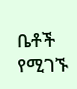ቤቶች የሚገኙ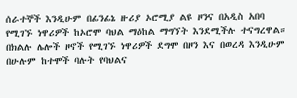ሰራተኞች እንዲሁም በፊንፊኔ ዙሪያ ኦሮሚያ ልዩ ዞንና በአዲስ አበባ የሚገኙ ነዋሪዎች ከኦሮሞ ባህል ማዕከል ማግኘት እንደሚችሉ ተናግረዋል። በክልሉ ሌሎች ዞኖች የሚገኙ ነዋሪዎች ደግሞ በዞን እና በወረዳ እንዲሁም በሁሉም ከተሞች ባሉት የባህልና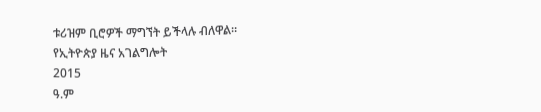ቱሪዝም ቢሮዎች ማግኘት ይችላሉ ብለዋል።
የኢትዮጵያ ዜና አገልግሎት
2015
ዓ.ም